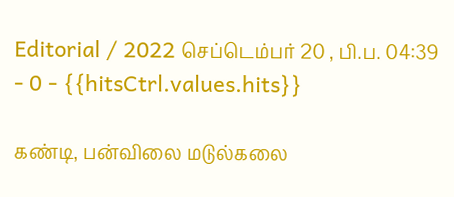Editorial / 2022 செப்டெம்பர் 20 , பி.ப. 04:39 - 0 - {{hitsCtrl.values.hits}}

கண்டி, பன்விலை மடுல்கலை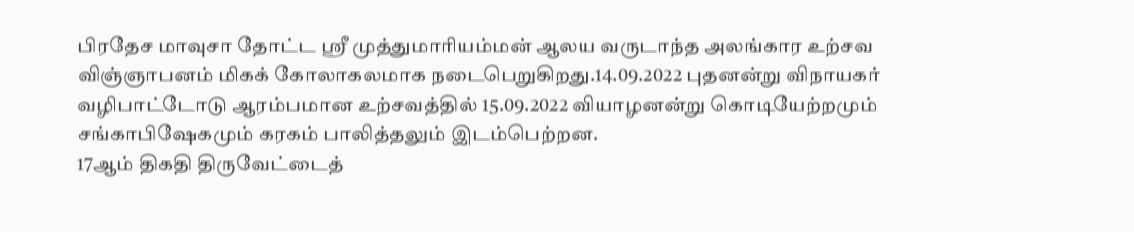பிரதேச மாவுசா தோட்ட ஸ்ரீ முத்துமாரியம்மன் ஆலய வருடாந்த அலங்கார உற்சவ விஞ்ஞாபனம் மிகக் கோலாகலமாக நடைபெறுகிறது.14.09.2022 புதனன்று விநாயகர் வழிபாட்டோடு ஆரம்பமான உற்சவத்தில் 15.09.2022 வியாழனன்று கொடியேற்றமும் சங்காபிஷேகமும் கரகம் பாலித்தலும் இடம்பெற்றன.
17ஆம் திகதி திருவேட்டைத்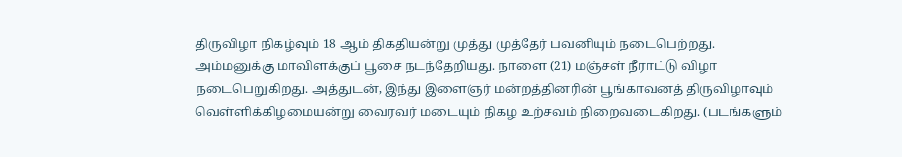திருவிழா நிகழ்வும் 18 ஆம் திகதியன்று முத்து முத்தேர் பவனியும் நடைபெற்றது. அம்மனுக்கு மாவிளக்குப் பூசை நடந்தேறியது. நாளை (21) மஞ்சள் நீராட்டு விழா நடைபெறுகிறது. அத்துடன், இந்து இளைஞர் மன்றத்தினரின் பூங்காவனத் திருவிழாவும் வெள்ளிக்கிழமையன்று வைரவர் மடையும் நிகழ உற்சவம் நிறைவடைகிறது. (படங்களும்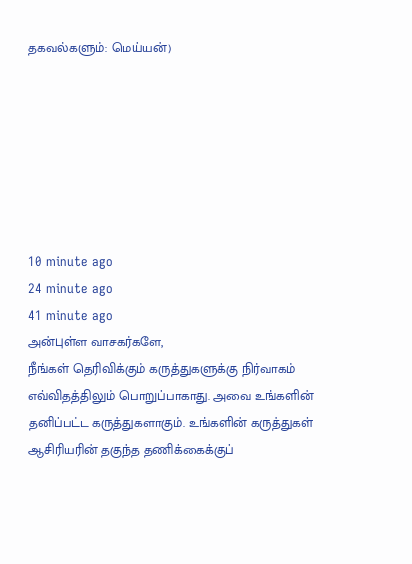தகவல்களும்: மெய்யன்)







10 minute ago
24 minute ago
41 minute ago
அன்புள்ள வாசகர்களே,
நீங்கள் தெரிவிக்கும் கருத்துகளுக்கு நிர்வாகம் எவ்விதத்திலும் பொறுப்பாகாது. அவை உங்களின் தனிப்பட்ட கருத்துகளாகும். உங்களின் கருத்துகள் ஆசிரியரின் தகுந்த தணிக்கைக்குப்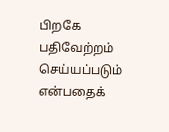பிறகே பதிவேற்றம் செய்யப்படும் என்பதைக்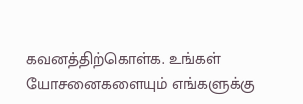கவனத்திற்கொள்க. உங்கள் யோசனைகளையும் எங்களுக்கு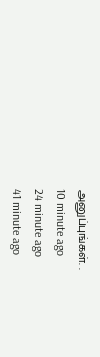அனுப்புங்கள். .
10 minute ago
24 minute ago
41 minute ago